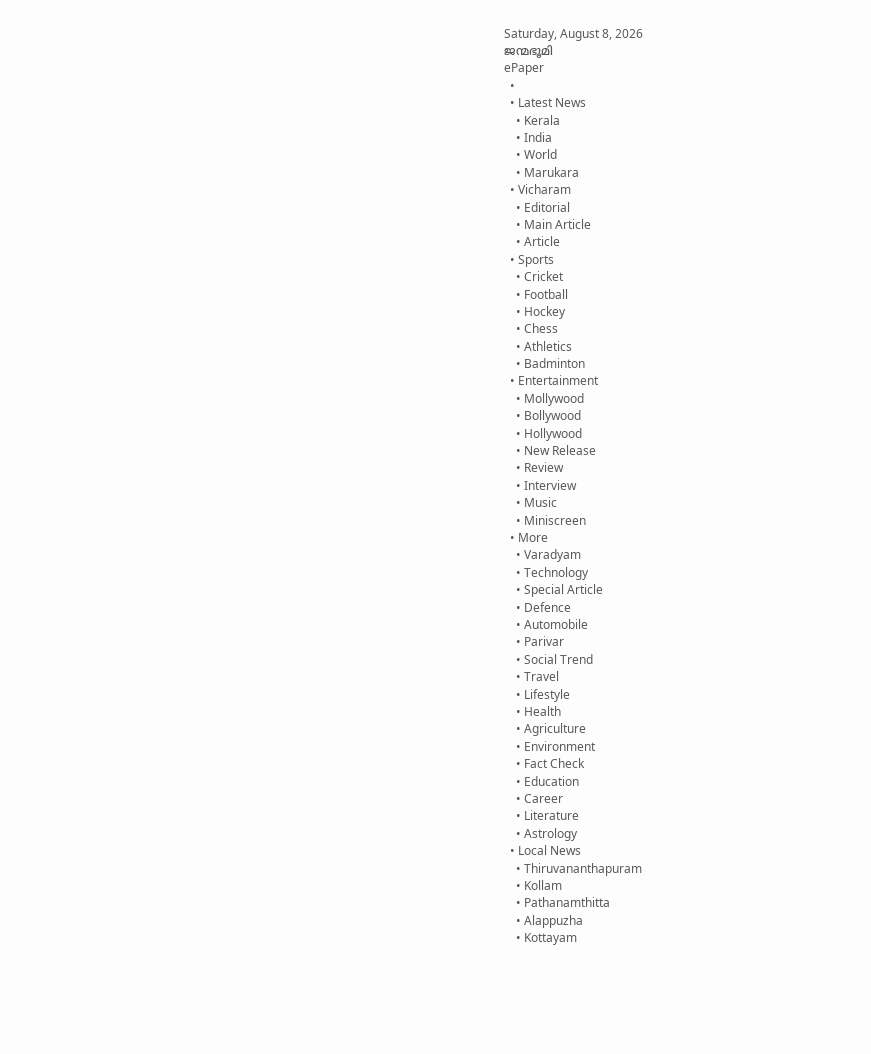Saturday, August 8, 2026
ജന്മഭൂമി
ePaper
  •
  • Latest News
    • Kerala
    • India
    • World
    • Marukara
  • Vicharam
    • Editorial
    • Main Article
    • Article
  • Sports
    • Cricket
    • Football
    • Hockey
    • Chess
    • Athletics
    • Badminton
  • Entertainment
    • Mollywood
    • Bollywood
    • Hollywood
    • New Release
    • Review
    • Interview
    • Music
    • Miniscreen
  • More
    • Varadyam
    • Technology
    • Special Article
    • Defence
    • Automobile
    • Parivar
    • Social Trend
    • Travel
    • Lifestyle
    • Health
    • Agriculture
    • Environment
    • Fact Check
    • Education
    • Career
    • Literature
    • Astrology
  • Local News
    • Thiruvananthapuram
    • Kollam
    • Pathanamthitta
    • Alappuzha
    • Kottayam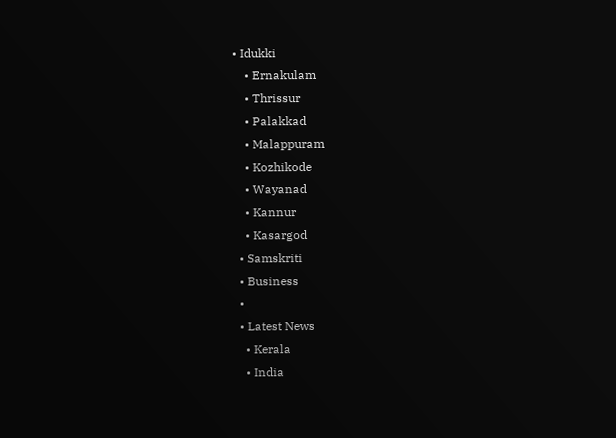• Idukki
    • Ernakulam
    • Thrissur
    • Palakkad
    • Malappuram
    • Kozhikode
    • Wayanad
    • Kannur
    • Kasargod
  • Samskriti
  • Business
  •
  • Latest News
    • Kerala
    • India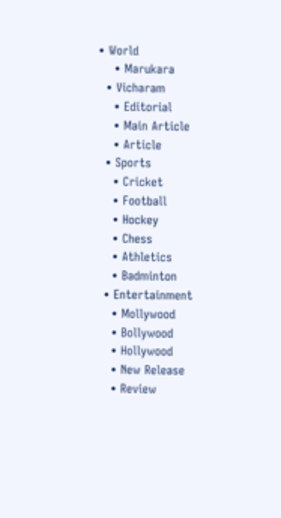• World
    • Marukara
  • Vicharam
    • Editorial
    • Main Article
    • Article
  • Sports
    • Cricket
    • Football
    • Hockey
    • Chess
    • Athletics
    • Badminton
  • Entertainment
    • Mollywood
    • Bollywood
    • Hollywood
    • New Release
    • Review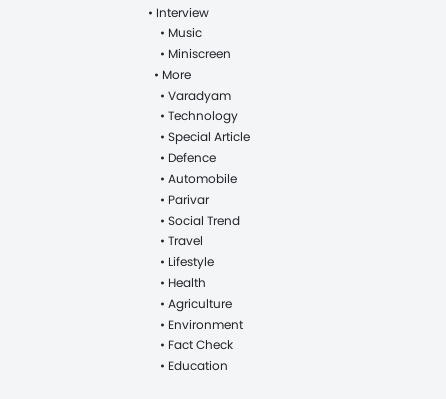• Interview
    • Music
    • Miniscreen
  • More
    • Varadyam
    • Technology
    • Special Article
    • Defence
    • Automobile
    • Parivar
    • Social Trend
    • Travel
    • Lifestyle
    • Health
    • Agriculture
    • Environment
    • Fact Check
    • Education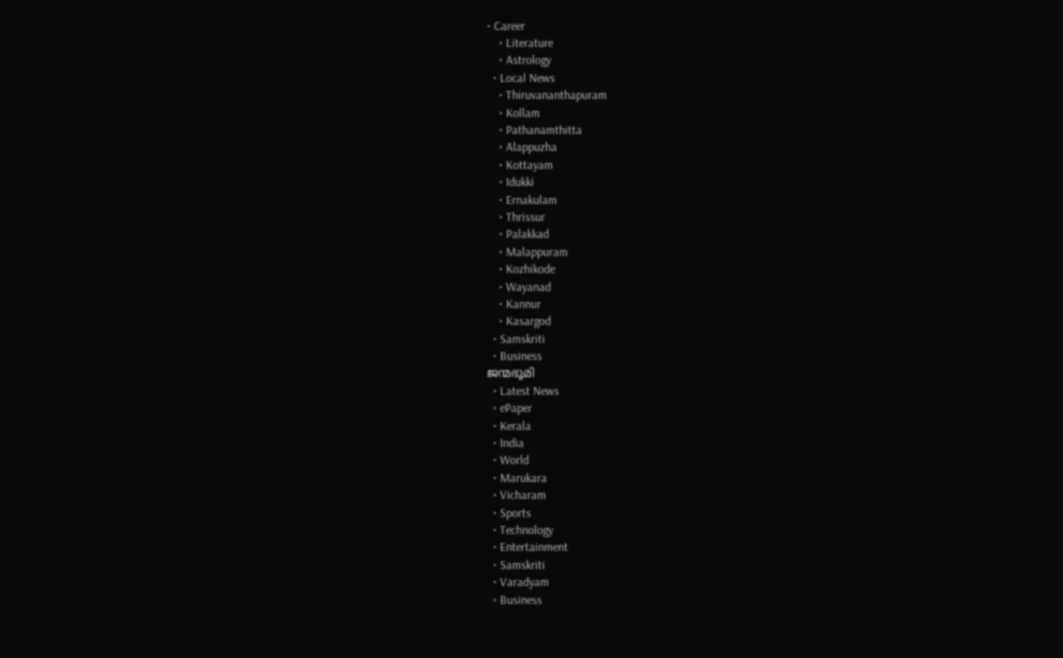• Career
    • Literature
    • Astrology
  • Local News
    • Thiruvananthapuram
    • Kollam
    • Pathanamthitta
    • Alappuzha
    • Kottayam
    • Idukki
    • Ernakulam
    • Thrissur
    • Palakkad
    • Malappuram
    • Kozhikode
    • Wayanad
    • Kannur
    • Kasargod
  • Samskriti
  • Business
ജന്മഭൂമി
  • Latest News
  • ePaper
  • Kerala
  • India
  • World
  • Marukara
  • Vicharam
  • Sports
  • Technology
  • Entertainment
  • Samskriti
  • Varadyam
  • Business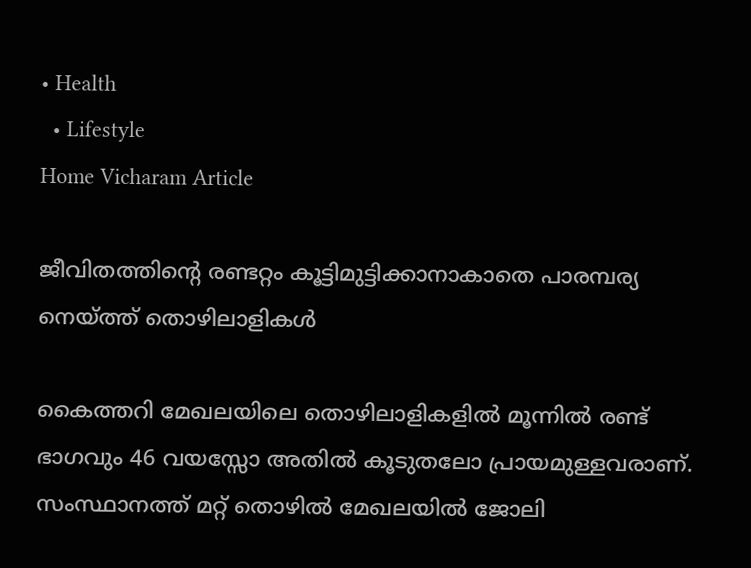• Health
  • Lifestyle
Home Vicharam Article

ജീവിതത്തിന്റെ രണ്ടറ്റം കൂട്ടിമുട്ടിക്കാനാകാതെ പാരമ്പര്യ നെയ്‌ത്ത് തൊഴിലാളികള്‍

കൈത്തറി മേഖലയിലെ തൊഴിലാളികളില്‍ മൂന്നില്‍ രണ്ട് ഭാഗവും 46 വയസ്സോ അതില്‍ കൂടുതലോ പ്രായമുള്ളവരാണ്. സംസ്ഥാനത്ത് മറ്റ് തൊഴില്‍ മേഖലയില്‍ ജോലി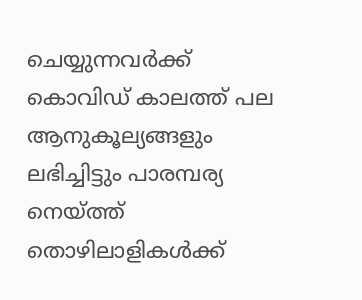ചെയ്യുന്നവര്‍ക്ക് കൊവിഡ് കാലത്ത് പല ആനുകൂല്യങ്ങളും ലഭിച്ചിട്ടും പാരമ്പര്യ നെയ്‌ത്ത് തൊഴിലാളികള്‍ക്ക്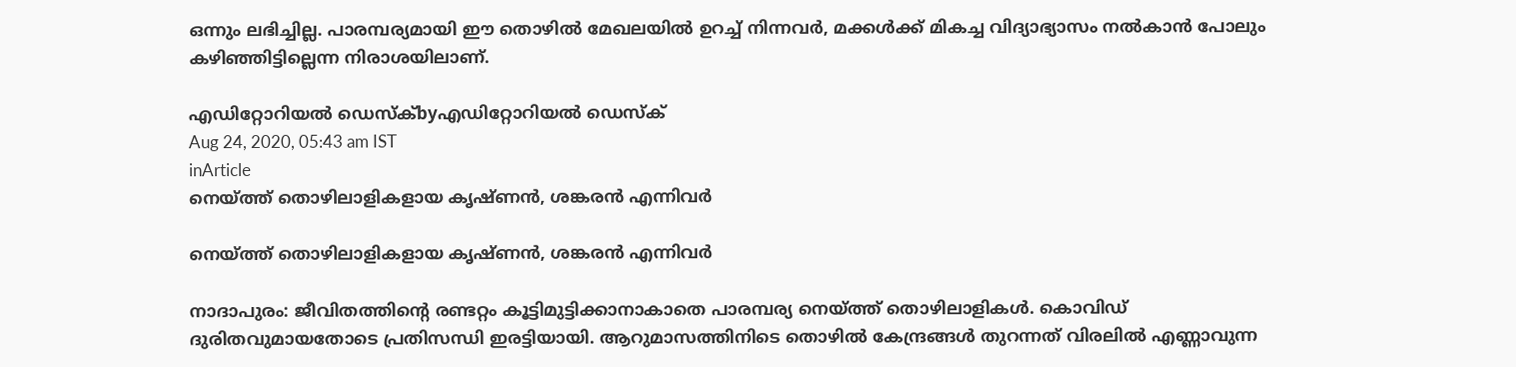ഒന്നും ലഭിച്ചില്ല. പാരമ്പര്യമായി ഈ തൊഴില്‍ മേഖലയില്‍ ഉറച്ച് നിന്നവര്‍, മക്കള്‍ക്ക് മികച്ച വിദ്യാഭ്യാസം നല്‍കാന്‍ പോലും കഴിഞ്ഞിട്ടില്ലെന്ന നിരാശയിലാണ്.

എഡിറ്റോറിയൽ ഡെസ്ക്byഎഡിറ്റോറിയൽ ഡെസ്ക്
Aug 24, 2020, 05:43 am IST
inArticle
നെയ്ത്ത് തൊഴിലാളികളായ കൃഷ്ണന്‍, ശങ്കരന്‍ എന്നിവര്‍

നെയ്ത്ത് തൊഴിലാളികളായ കൃഷ്ണന്‍, ശങ്കരന്‍ എന്നിവര്‍

നാദാപുരം: ജീവിതത്തിന്റെ രണ്ടറ്റം കൂട്ടിമുട്ടിക്കാനാകാതെ പാരമ്പര്യ നെയ്‌ത്ത് തൊഴിലാളികള്‍. കൊവിഡ് ദുരിതവുമായതോടെ പ്രതിസന്ധി ഇരട്ടിയായി. ആറുമാസത്തിനിടെ തൊഴില്‍ കേന്ദ്രങ്ങള്‍ തുറന്നത് വിരലില്‍ എണ്ണാവുന്ന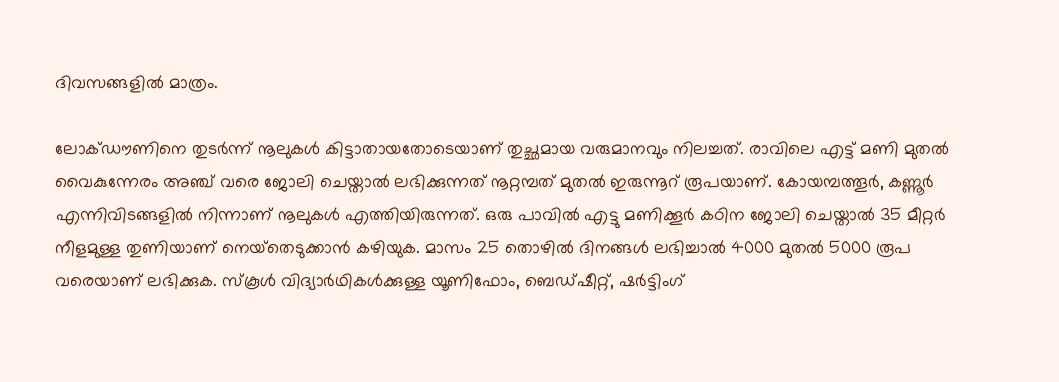ദിവസങ്ങളില്‍ മാത്രം.

ലോക്ഡൗണിനെ തുടര്‍ന്ന് നൂലുകള്‍ കിട്ടാതായതോടെയാണ് തുച്ഛമായ വരുമാനവും നിലച്ചത്. രാവിലെ എട്ട് മണി മുതല്‍ വൈകുന്നേരം അഞ്ച് വരെ ജോലി ചെയ്താല്‍ ലഭിക്കുന്നത് നൂറ്റമ്പത് മുതല്‍ ഇരുന്നൂറ് രൂപയാണ്. കോയമ്പത്തൂര്‍, കണ്ണൂര്‍ എന്നിവിടങ്ങളില്‍ നിന്നാണ് നൂലുകള്‍ എത്തിയിരുന്നത്. ഒരു പാവില്‍ എട്ടു മണിക്കൂര്‍ കഠിന ജോലി ചെയ്താല്‍ 35 മീറ്റര്‍ നീളമുള്ള തുണിയാണ് നെയ്‌തെടുക്കാന്‍ കഴിയുക. മാസം 25 തൊഴില്‍ ദിനങ്ങള്‍ ലഭിച്ചാല്‍ 4000 മുതല്‍ 5000 രൂപ വരെയാണ് ലഭിക്കുക. സ്‌കൂള്‍ വിദ്യാര്‍ഥികള്‍ക്കുള്ള യൂണിഫോം, ബെഡ്ഷീറ്റ്, ഷര്‍ട്ടിംഗ്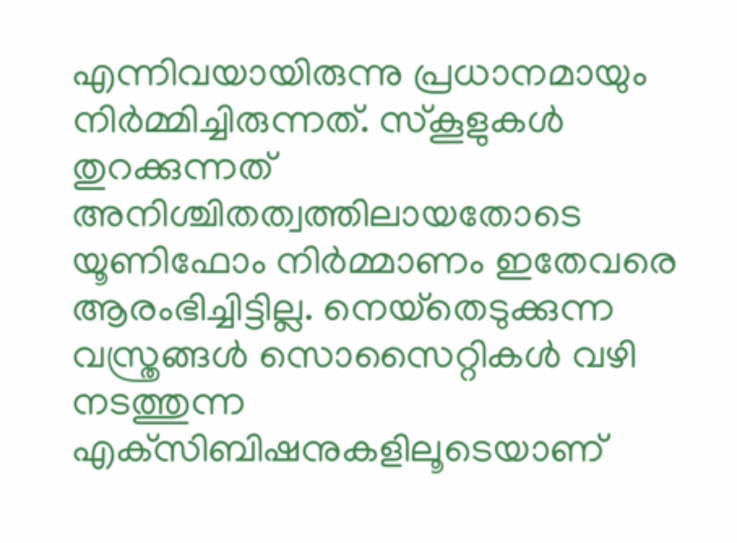എന്നിവയായിരുന്നു പ്രധാനമായും നിര്‍മ്മിച്ചിരുന്നത്. സ്‌കൂളുകള്‍ തുറക്കുന്നത് അനിശ്ചിതത്വത്തിലായതോടെ യൂണിഫോം നിര്‍മ്മാണം ഇതേവരെ ആരംഭിച്ചിട്ടില്ല. നെയ്‌തെടുക്കുന്ന വസ്ത്രങ്ങള്‍ സൊസൈറ്റികള്‍ വഴി നടത്തുന്ന എക്‌സിബിഷനുകളിലൂടെയാണ്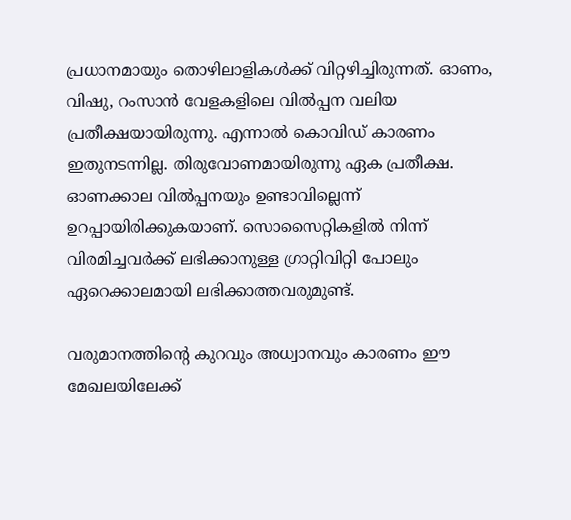പ്രധാനമായും തൊഴിലാളികള്‍ക്ക് വിറ്റഴിച്ചിരുന്നത്. ഓണം, വിഷു, റംസാന്‍ വേളകളിലെ വില്‍പ്പന വലിയ പ്രതീക്ഷയായിരുന്നു. എന്നാല്‍ കൊവിഡ് കാരണം ഇതുനടന്നില്ല. തിരുവോണമായിരുന്നു ഏക പ്രതീക്ഷ. ഓണക്കാല വില്‍പ്പനയും ഉണ്ടാവില്ലെന്ന് ഉറപ്പായിരിക്കുകയാണ്. സൊസൈറ്റികളില്‍ നിന്ന് വിരമിച്ചവര്‍ക്ക് ലഭിക്കാനുള്ള ഗ്രാറ്റിവിറ്റി പോലും ഏറെക്കാലമായി ലഭിക്കാത്തവരുമുണ്ട്.

വരുമാനത്തിന്റെ കുറവും അധ്വാനവും കാരണം ഈ മേഖലയിലേക്ക്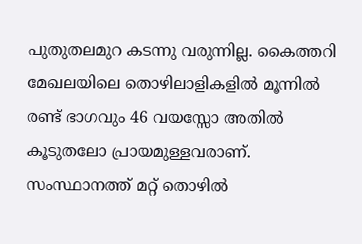പുതുതലമുറ കടന്നു വരുന്നില്ല. കൈത്തറി മേഖലയിലെ തൊഴിലാളികളില്‍ മൂന്നില്‍ രണ്ട് ഭാഗവും 46 വയസ്സോ അതില്‍ കൂടുതലോ പ്രായമുള്ളവരാണ്. സംസ്ഥാനത്ത് മറ്റ് തൊഴില്‍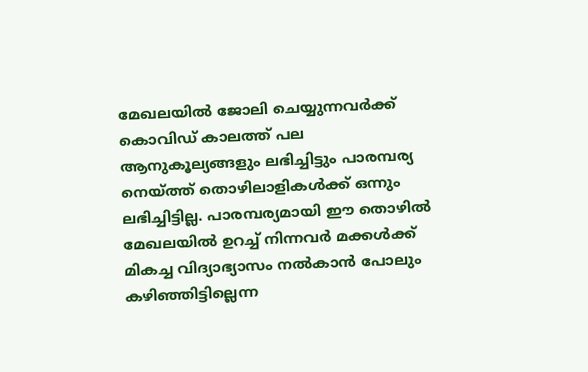മേഖലയില്‍ ജോലി ചെയ്യുന്നവര്‍ക്ക് കൊവിഡ് കാലത്ത് പല ആനുകൂല്യങ്ങളും ലഭിച്ചിട്ടും പാരമ്പര്യ നെയ്‌ത്ത് തൊഴിലാളികള്‍ക്ക് ഒന്നും ലഭിച്ചിട്ടില്ല. പാരമ്പര്യമായി ഈ തൊഴില്‍ മേഖലയില്‍ ഉറച്ച് നിന്നവര്‍ മക്കള്‍ക്ക് മികച്ച വിദ്യാഭ്യാസം നല്‍കാന്‍ പോലും കഴിഞ്ഞിട്ടില്ലെന്ന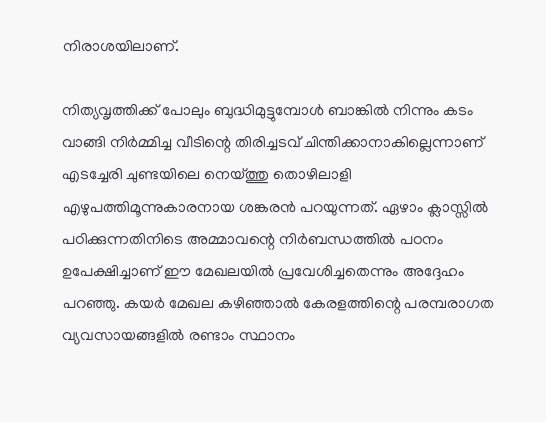നിരാശയിലാണ്.

നിത്യവൃത്തിക്ക് പോലും ബുദ്ധിമുട്ടുമ്പോള്‍ ബാങ്കില്‍ നിന്നും കടം വാങ്ങി നിര്‍മ്മിച്ച വീടിന്റെ തിരിച്ചടവ് ചിന്തിക്കാനാകില്ലെന്നാണ് എടച്ചേരി ചുണ്ടയിലെ നെയ്‌ത്തു തൊഴിലാളി എഴുപത്തിമൂന്നുകാരനായ ശങ്കരന്‍ പറയുന്നത്. ഏഴാം ക്ലാസ്സില്‍ പഠിക്കുന്നതിനിടെ അമ്മാവന്റെ നിര്‍ബന്ധത്തില്‍ പഠനം ഉപേക്ഷിച്ചാണ് ഈ മേഖലയില്‍ പ്രവേശിച്ചതെന്നും അദ്ദേഹം പറഞ്ഞു. കയര്‍ മേഖല കഴിഞ്ഞാല്‍ കേരളത്തിന്റെ പരമ്പരാഗത വ്യവസായങ്ങളില്‍ രണ്ടാം സ്ഥാനം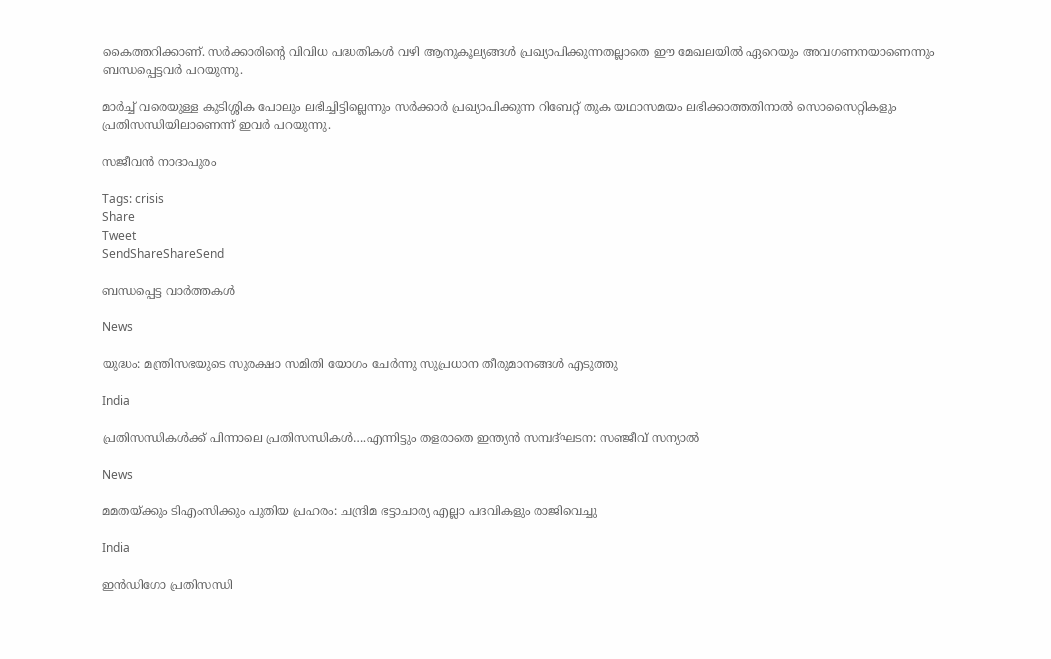കൈത്തറിക്കാണ്. സര്‍ക്കാരിന്റെ വിവിധ പദ്ധതികള്‍ വഴി ആനുകൂല്യങ്ങള്‍ പ്രഖ്യാപിക്കുന്നതല്ലാതെ ഈ മേഖലയില്‍ ഏറെയും അവഗണനയാണെന്നും ബന്ധപ്പെട്ടവര്‍ പറയുന്നു.

മാര്‍ച്ച് വരെയുള്ള കുടിശ്ശിക പോലും ലഭിച്ചിട്ടില്ലെന്നും സര്‍ക്കാര്‍ പ്രഖ്യാപിക്കുന്ന റിബേറ്റ് തുക യഥാസമയം ലഭിക്കാത്തതിനാല്‍ സൊസൈറ്റികളും പ്രതിസന്ധിയിലാണെന്ന് ഇവര്‍ പറയുന്നു.

സജീവന്‍ നാദാപുരം

Tags: crisis
Share
Tweet
SendShareShareSend

ബന്ധപ്പെട്ട വാര്‍ത്തകള്‍

News

യുദ്ധം: മന്ത്രിസഭയുടെ സുരക്ഷാ സമിതി യോഗം ചേർന്നു സുപ്രധാന തീരുമാനങ്ങൾ എടുത്തു

India

പ്രതിസന്ധികള്‍ക്ക് പിന്നാലെ പ്രതിസന്ധികള്‍….എന്നിട്ടും തളരാതെ ഇന്ത്യന്‍ സമ്പദ്ഘടന: സഞ്ജീവ് സന്യാല്‍

News

മമതയ്‌ക്കും ടിഎംസിക്കും പുതിയ പ്രഹരം: ചന്ദ്രിമ ഭട്ടാചാര്യ എല്ലാ പദവികളും രാജിവെച്ചു

India

ഇൻഡിഗോ പ്രതിസന്ധി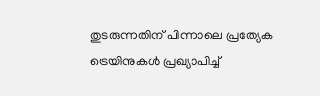തുടരുന്നതിന് പിന്നാലെ പ്രത്യേക ട്രെയിനുകൾ പ്രഖ്യാപിച്ച്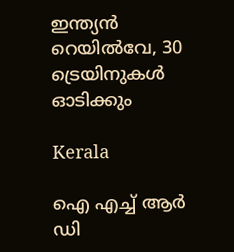ഇന്ത്യൻ റെയിൽവേ, 30 ട്രെയിനുകൾ ഓടിക്കും

Kerala

ഐ എച്ച് ആര്‍ ഡി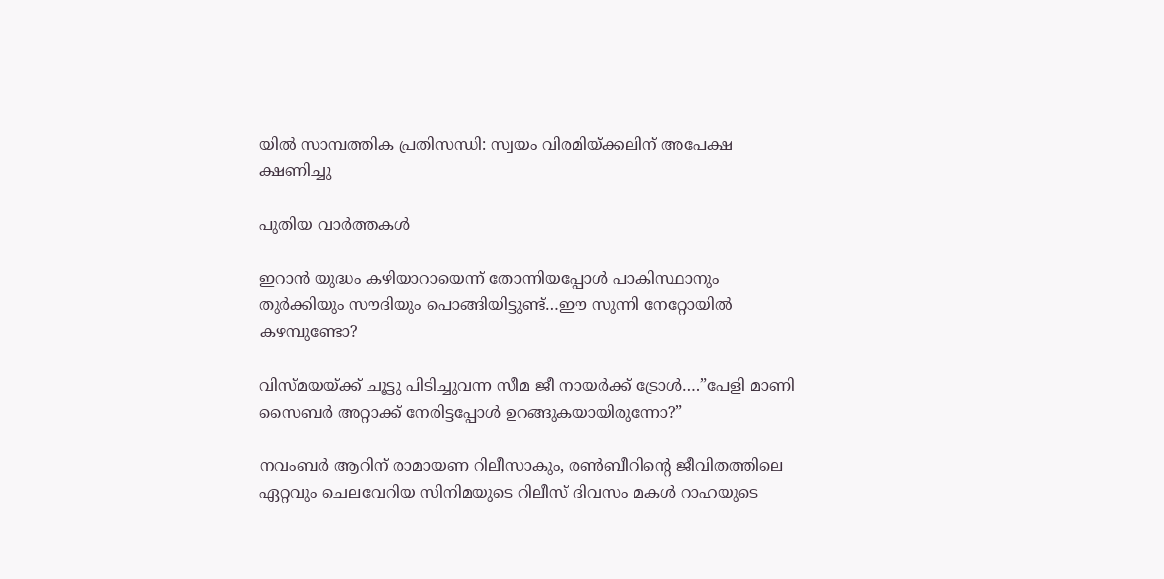യില്‍ സാമ്പത്തിക പ്രതിസന്ധി: സ്വയം വിരമിയ്‌ക്കലിന് അപേക്ഷ ക്ഷണിച്ചു

പുതിയ വാര്‍ത്തകള്‍

ഇറാന്‍ യുദ്ധം കഴിയാറായെന്ന് തോന്നിയപ്പോള്‍ പാകിസ്ഥാനും തുര്‍ക്കിയും സൗദിയും പൊങ്ങിയിട്ടുണ്ട്…ഈ സുന്നി നേറ്റോയില്‍ കഴമ്പുണ്ടോ?

വിസ്മയയ്‌ക്ക് ചൂട്ടു പിടിച്ചുവന്ന സീമ ജീ നായര്‍ക്ക് ട്രോള്‍….”പേളി മാണി സൈബര്‍ അറ്റാക്ക് നേരിട്ടപ്പോള്‍ ഉറങ്ങുകയായിരുന്നോ?”

നവംബര്‍ ആറിന് രാമായണ റിലീസാകും, രണ്‍ബീറിന്റെ ജീവിതത്തിലെ ഏറ്റവും ചെലവേറിയ സിനിമയുടെ റിലീസ് ദിവസം മകള്‍ റാഹയുടെ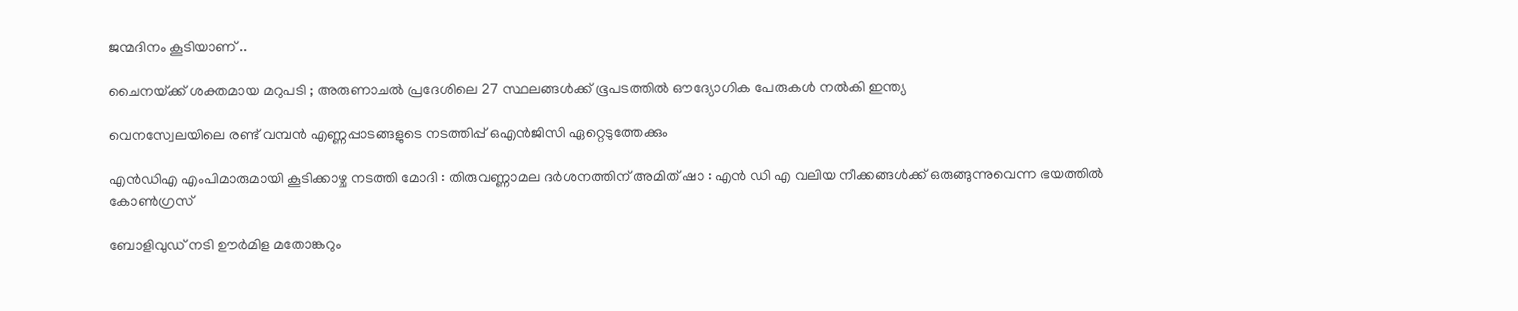ജന്മദിനം കൂടിയാണ് ..

ചൈനയ്‌ക്ക് ശക്തമായ മറുപടി ; അരുണാചൽ പ്രദേശിലെ 27 സ്ഥലങ്ങൾക്ക് ഭൂപടത്തിൽ ഔദ്യോഗിക പേരുകൾ നൽകി ഇന്ത്യ

വെനസ്വേലയിലെ രണ്ട് വമ്പന്‍ എണ്ണപ്പാടങ്ങളുടെ നടത്തിപ്പ് ഒഎന്‍ജിസി ഏറ്റെടുത്തേക്കും

എൻഡിഎ എംപിമാരുമായി കൂടിക്കാഴ്ച നടത്തി മോദി : തിരുവണ്ണാമല ദർശനത്തിന് അമിത് ഷാ : എൻ ഡി എ വലിയ നീക്കങ്ങൾക്ക് ഒരുങ്ങുന്നുവെന്ന ഭയത്തിൽ കോൺഗ്രസ്

ബോളിവുഡ് നടി ഊര്‍മിള മതോങ്കറും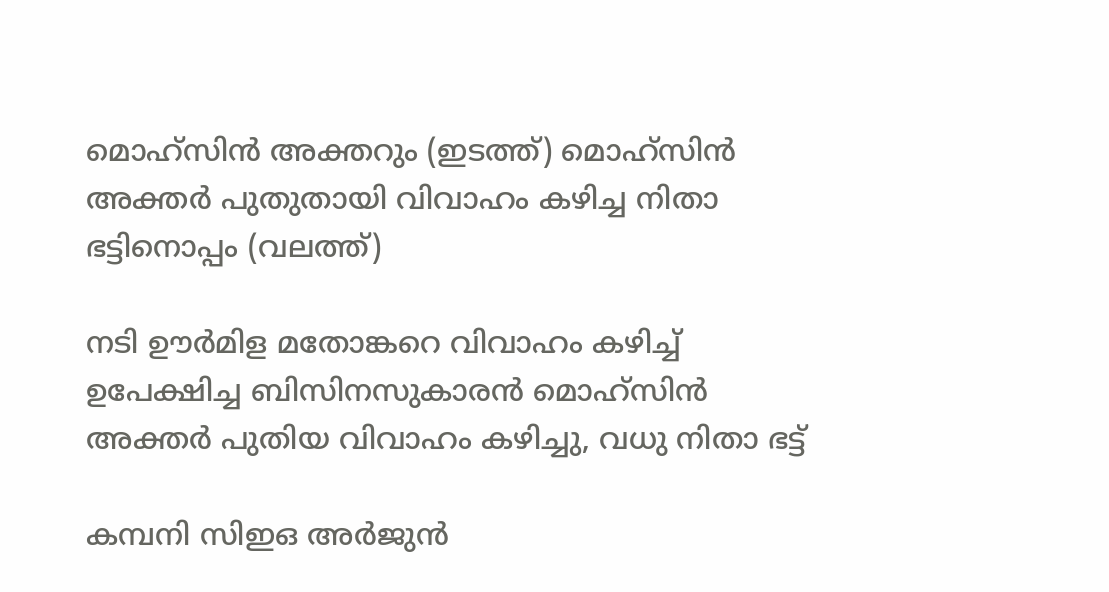മൊഹ്സിന്‍ അക്തറും (ഇടത്ത്) മൊഹ്സിന്‍ അക്തര്‍ പുതുതായി വിവാഹം കഴിച്ച നിതാ ഭട്ടിനൊപ്പം (വലത്ത്)

നടി ഊര്‍മിള മതോങ്കറെ വിവാഹം കഴിച്ച് ഉപേക്ഷിച്ച ബിസിനസുകാരന്‍ മൊഹ്സിന്‍ അക്തര്‍ പുതിയ വിവാഹം കഴിച്ചു, വധു നിതാ ഭട്ട്

കമ്പനി സിഇഒ അര്‍ജുന്‍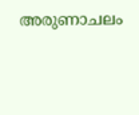അരുണാചലം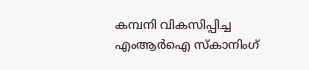കമ്പനി വികസിപ്പിച്ച എംആര്‍ഐ സ്കാനിംഗ്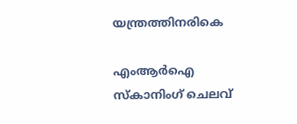യന്ത്രത്തിനരികെ

എംആര്‍ഐ സ്കാനിംഗ് ചെലവ്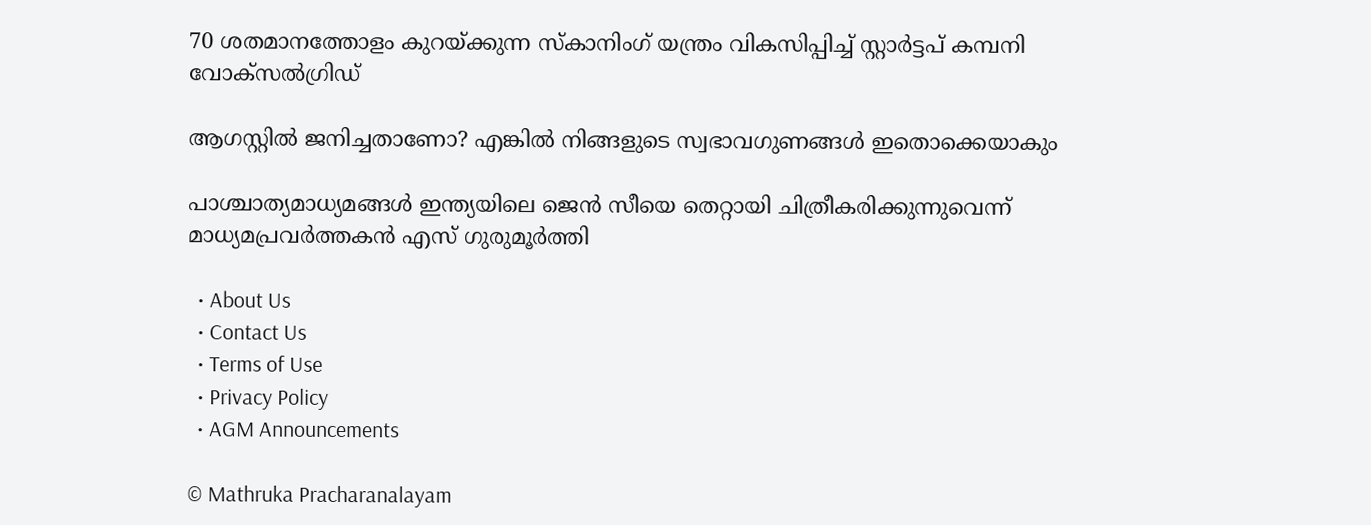70 ശതമാനത്തോളം കുറയ്‌ക്കുന്ന സ്കാനിംഗ് യന്ത്രം വികസിപ്പിച്ച് സ്റ്റാര്‍ട്ടപ് കമ്പനി വോക്സല്‍ഗ്രിഡ്

ആഗസ്റ്റിൽ ജനിച്ചതാണോ? എങ്കിൽ നിങ്ങളുടെ സ്വഭാവഗുണങ്ങൾ ഇതൊക്കെയാകും

പാശ്ചാത്യമാധ്യമങ്ങള്‍ ഇന്ത്യയിലെ ജെന്‍ സീയെ തെറ്റായി ചിത്രീകരിക്കുന്നുവെന്ന് മാധ്യമപ്രവര്‍ത്തകന്‍ എസ് ഗുരുമൂര്‍ത്തി

  • About Us
  • Contact Us
  • Terms of Use
  • Privacy Policy
  • AGM Announcements

© Mathruka Pracharanalayam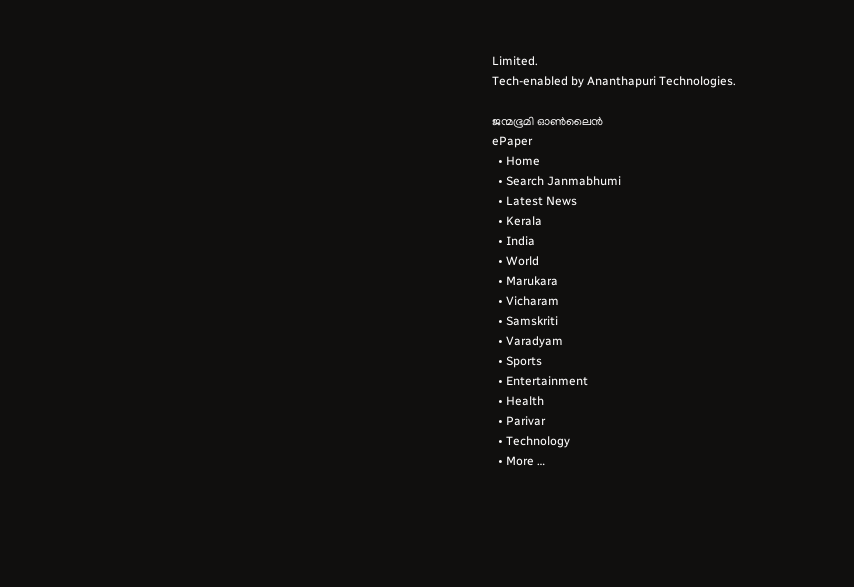Limited.
Tech-enabled by Ananthapuri Technologies.

ജന്മഭൂമി ഓണ്‍ലൈന്‍
ePaper
  • Home
  • Search Janmabhumi
  • Latest News
  • Kerala
  • India
  • World
  • Marukara
  • Vicharam
  • Samskriti
  • Varadyam
  • Sports
  • Entertainment
  • Health
  • Parivar
  • Technology
  • More …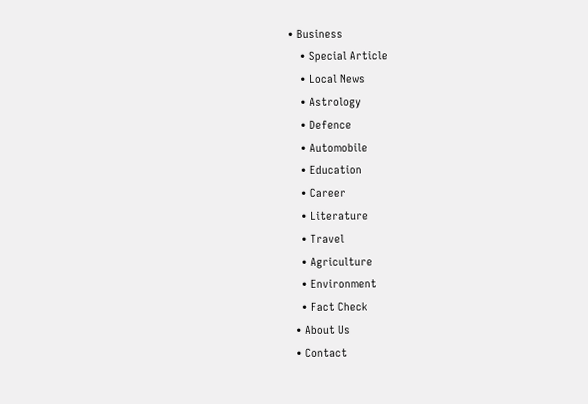• Business
    • Special Article
    • Local News
    • Astrology
    • Defence
    • Automobile
    • Education
    • Career
    • Literature
    • Travel
    • Agriculture
    • Environment
    • Fact Check
  • About Us
  • Contact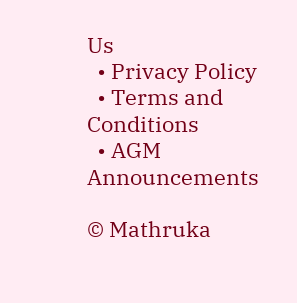Us
  • Privacy Policy
  • Terms and Conditions
  • AGM Announcements

© Mathruka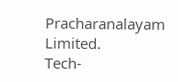Pracharanalayam Limited.
Tech-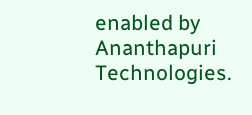enabled by Ananthapuri Technologies.